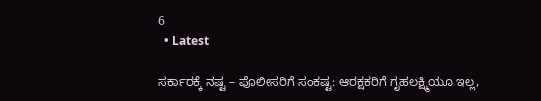6
  • Latest

ಸರ್ಕಾರಕ್ಕೆ ನಷ್ಟ – ಪೊಲೀಸರಿಗೆ ಸಂಕಷ್ಟ: ಆರಕ್ಷಕರಿಗೆ ಗೃಹಲಕ್ಷ್ಮಿಯೂ ಇಲ್ಲ,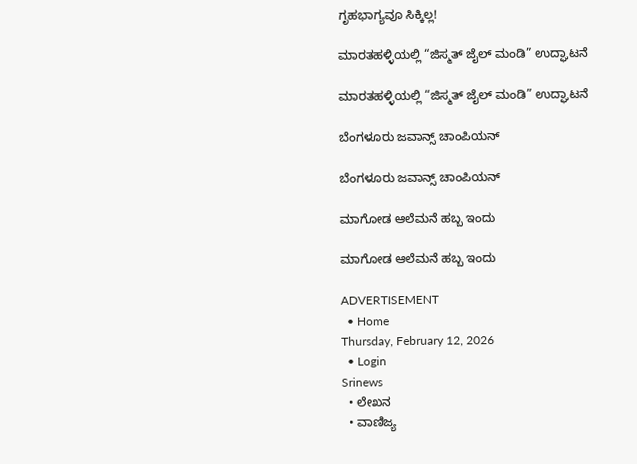ಗೃಹಭಾಗ್ಯವೂ ಸಿಕ್ಕಿಲ್ಲ!

ಮಾರತಹಳ್ಳಿಯಲ್ಲಿ “ಜಿಸ್ಮತ್ ಜೈಲ್ ಮಂಡಿ” ಉದ್ಘಾಟನೆ

ಮಾರತಹಳ್ಳಿಯಲ್ಲಿ “ಜಿಸ್ಮತ್ ಜೈಲ್ ಮಂಡಿ” ಉದ್ಘಾಟನೆ

ಬೆಂಗಳೂರು ಜವಾನ್ಸ್ ಚಾಂಪಿಯನ್

ಬೆಂಗಳೂರು ಜವಾನ್ಸ್ ಚಾಂಪಿಯನ್

ಮಾಗೋಡ ಆಲೆಮನೆ ಹಬ್ಬ ಇಂದು

ಮಾಗೋಡ ಆಲೆಮನೆ ಹಬ್ಬ ಇಂದು

ADVERTISEMENT
  • Home
Thursday, February 12, 2026
  • Login
Srinews
  • ಲೇಖನ
  • ವಾಣಿಜ್ಯ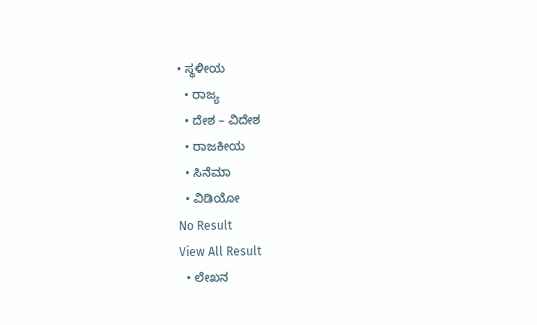• ಸ್ಥಳೀಯ
  • ರಾಜ್ಯ
  • ದೇಶ – ವಿದೇಶ
  • ರಾಜಕೀಯ
  • ಸಿನೆಮಾ
  • ವಿಡಿಯೋ
No Result
View All Result
  • ಲೇಖನ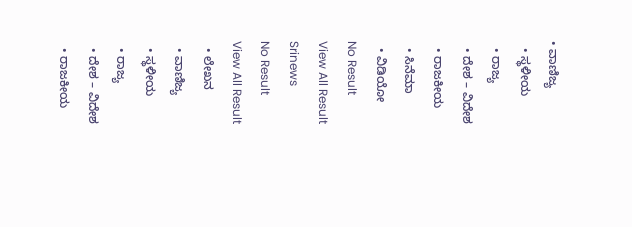• ವಾಣಿಜ್ಯ
  • ಸ್ಥಳೀಯ
  • ರಾಜ್ಯ
  • ದೇಶ – ವಿದೇಶ
  • ರಾಜಕೀಯ
  • ಸಿನೆಮಾ
  • ವಿಡಿಯೋ
No Result
View All Result
Srinews
No Result
View All Result
  • ಲೇಖನ
  • ವಾಣಿಜ್ಯ
  • ಸ್ಥಳೀಯ
  • ರಾಜ್ಯ
  • ದೇಶ – ವಿದೇಶ
  • ರಾಜಕೀಯ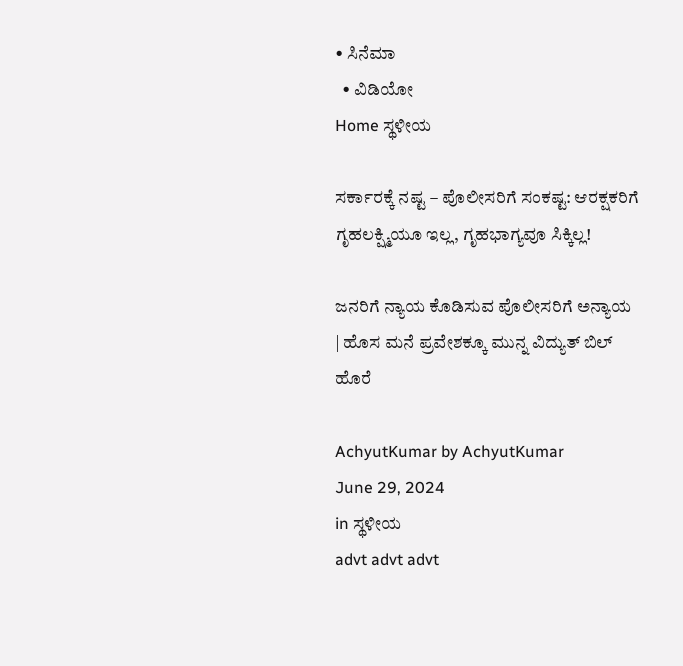• ಸಿನೆಮಾ
  • ವಿಡಿಯೋ
Home ಸ್ಥಳೀಯ

ಸರ್ಕಾರಕ್ಕೆ ನಷ್ಟ – ಪೊಲೀಸರಿಗೆ ಸಂಕಷ್ಟ: ಆರಕ್ಷಕರಿಗೆ ಗೃಹಲಕ್ಷ್ಮಿಯೂ ಇಲ್ಲ, ಗೃಹಭಾಗ್ಯವೂ ಸಿಕ್ಕಿಲ್ಲ!

ಜನರಿಗೆ ನ್ಯಾಯ ಕೊಡಿಸುವ ಪೊಲೀಸರಿಗೆ ಅನ್ಯಾಯ | ಹೊಸ ಮನೆ ಪ್ರವೇಶಕ್ಕೂ ಮುನ್ನ ವಿದ್ಯುತ್ ಬಿಲ್ ಹೊರೆ

AchyutKumar by AchyutKumar
June 29, 2024
in ಸ್ಥಳೀಯ
advt advt advt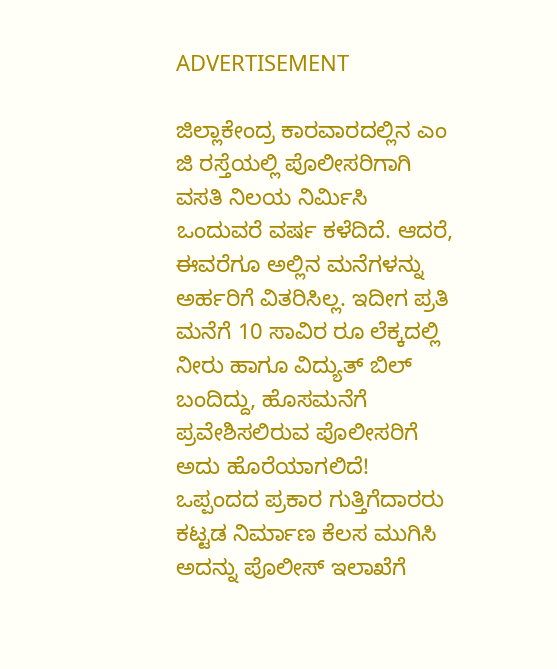ADVERTISEMENT

ಜಿಲ್ಲಾಕೇಂದ್ರ ಕಾರವಾರದಲ್ಲಿನ ಎಂ ಜಿ ರಸ್ತೆಯಲ್ಲಿ ಪೊಲೀಸರಿಗಾಗಿ ವಸತಿ ನಿಲಯ ನಿರ್ಮಿಸಿ ಒಂದುವರೆ ವರ್ಷ ಕಳೆದಿದೆ. ಆದರೆ, ಈವರೆಗೂ ಅಲ್ಲಿನ ಮನೆಗಳನ್ನು ಅರ್ಹರಿಗೆ ವಿತರಿಸಿಲ್ಲ. ಇದೀಗ ಪ್ರತಿ ಮನೆಗೆ 10 ಸಾವಿರ ರೂ ಲೆಕ್ಕದಲ್ಲಿ ನೀರು ಹಾಗೂ ವಿದ್ಯುತ್ ಬಿಲ್ ಬಂದಿದ್ದು, ಹೊಸಮನೆಗೆ ಪ್ರವೇಶಿಸಲಿರುವ ಪೊಲೀಸರಿಗೆ ಅದು ಹೊರೆಯಾಗಲಿದೆ!
ಒಪ್ಪಂದದ ಪ್ರಕಾರ ಗುತ್ತಿಗೆದಾರರು ಕಟ್ಟಡ ನಿರ್ಮಾಣ ಕೆಲಸ ಮುಗಿಸಿ ಅದನ್ನು ಪೊಲೀಸ್ ಇಲಾಖೆಗೆ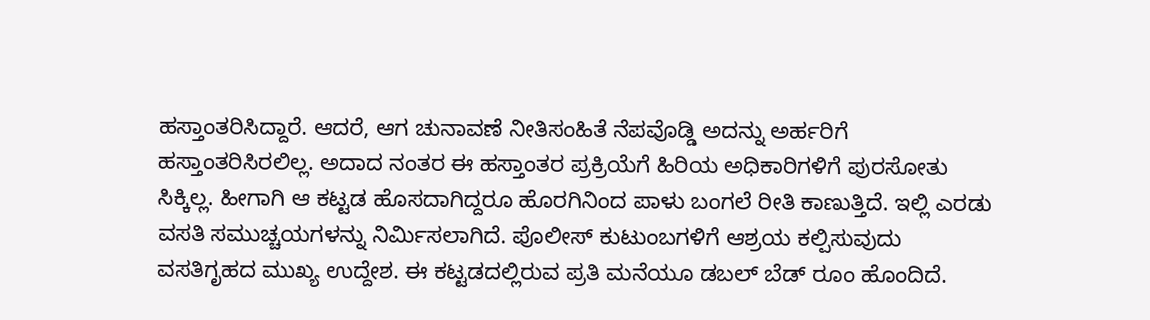ಹಸ್ತಾಂತರಿಸಿದ್ದಾರೆ. ಆದರೆ, ಆಗ ಚುನಾವಣೆ ನೀತಿಸಂಹಿತೆ ನೆಪವೊಡ್ಡಿ ಅದನ್ನು ಅರ್ಹರಿಗೆ ಹಸ್ತಾಂತರಿಸಿರಲಿಲ್ಲ. ಅದಾದ ನಂತರ ಈ ಹಸ್ತಾಂತರ ಪ್ರಕ್ರಿಯೆಗೆ ಹಿರಿಯ ಅಧಿಕಾರಿಗಳಿಗೆ ಪುರಸೋತು ಸಿಕ್ಕಿಲ್ಲ. ಹೀಗಾಗಿ ಆ ಕಟ್ಟಡ ಹೊಸದಾಗಿದ್ದರೂ ಹೊರಗಿನಿಂದ ಪಾಳು ಬಂಗಲೆ ರೀತಿ ಕಾಣುತ್ತಿದೆ. ಇಲ್ಲಿ ಎರಡು ವಸತಿ ಸಮುಚ್ಚಯಗಳನ್ನು ನಿರ್ಮಿಸಲಾಗಿದೆ. ಪೊಲೀಸ್ ಕುಟುಂಬಗಳಿಗೆ ಆಶ್ರಯ ಕಲ್ಪಿಸುವುದು ವಸತಿಗೃಹದ ಮುಖ್ಯ ಉದ್ದೇಶ. ಈ ಕಟ್ಟಡದಲ್ಲಿರುವ ಪ್ರತಿ ಮನೆಯೂ ಡಬಲ್ ಬೆಡ್ ರೂಂ ಹೊಂದಿದೆ.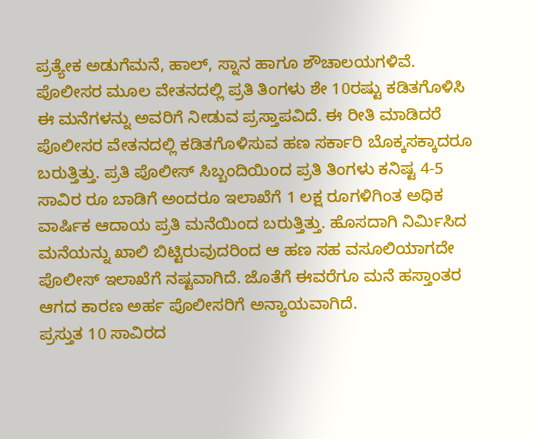ಪ್ರತ್ಯೇಕ ಅಡುಗೆಮನೆ, ಹಾಲ್, ಸ್ನಾನ ಹಾಗೂ ಶೌಚಾಲಯಗಳಿವೆ. ಪೊಲೀಸರ ಮೂಲ ವೇತನದಲ್ಲಿ ಪ್ರತಿ ತಿಂಗಳು ಶೇ 10ರಷ್ಟು ಕಡಿತಗೊಳಿಸಿ ಈ ಮನೆಗಳನ್ನು ಅವರಿಗೆ ನೀಡುವ ಪ್ರಸ್ತಾಪವಿದೆ. ಈ ರೀತಿ ಮಾಡಿದರೆ ಪೊಲೀಸರ ವೇತನದಲ್ಲಿ ಕಡಿತಗೊಳಿಸುವ ಹಣ ಸರ್ಕಾರಿ ಬೊಕ್ಕಸಕ್ಕಾದರೂ ಬರುತ್ತಿತ್ತು. ಪ್ರತಿ ಪೊಲೀಸ್ ಸಿಬ್ಬಂದಿಯಿoದ ಪ್ರತಿ ತಿಂಗಳು ಕನಿಷ್ಟ 4-5 ಸಾವಿರ ರೂ ಬಾಡಿಗೆ ಅಂದರೂ ಇಲಾಖೆಗೆ 1 ಲಕ್ಷ ರೂಗಳಿಗಿಂತ ಅಧಿಕ ವಾರ್ಷಿಕ ಆದಾಯ ಪ್ರತಿ ಮನೆಯಿಂದ ಬರುತ್ತಿತ್ತು. ಹೊಸದಾಗಿ ನಿರ್ಮಿಸಿದ ಮನೆಯನ್ನು ಖಾಲಿ ಬಿಟ್ಟಿರುವುದರಿಂದ ಆ ಹಣ ಸಹ ವಸೂಲಿಯಾಗದೇ ಪೊಲೀಸ್ ಇಲಾಖೆಗೆ ನಷ್ಟವಾಗಿದೆ. ಜೊತೆಗೆ ಈವರೆಗೂ ಮನೆ ಹಸ್ತಾಂತರ ಆಗದ ಕಾರಣ ಅರ್ಹ ಪೊಲೀಸರಿಗೆ ಅನ್ಯಾಯವಾಗಿದೆ.
ಪ್ರಸ್ತುತ 10 ಸಾವಿರದ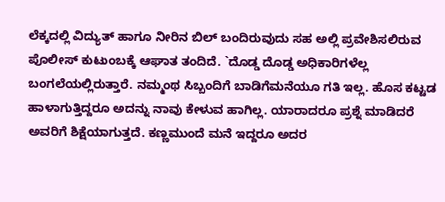ಲೆಕ್ಕದಲ್ಲಿ ವಿದ್ಯುತ್ ಹಾಗೂ ನೀರಿನ ಬಿಲ್ ಬಂದಿರುವುದು ಸಹ ಅಲ್ಲಿ ಪ್ರವೇಶಿಸಲಿರುವ ಪೊಲೀಸ್ ಕುಟುಂಬಕ್ಕೆ ಆಘಾತ ತಂದಿದೆ. `ದೊಡ್ಡ ದೊಡ್ಡ ಅಧಿಕಾರಿಗಳೆಲ್ಲ ಬಂಗಲೆಯಲ್ಲಿರುತ್ತಾರೆ. ನಮ್ಮಂಥ ಸಿಬ್ಬಂದಿಗೆ ಬಾಡಿಗೆಮನೆಯೂ ಗತಿ ಇಲ್ಲ. ಹೊಸ ಕಟ್ಟಡ ಹಾಳಾಗುತ್ತಿದ್ದರೂ ಅದನ್ನು ನಾವು ಕೇಳುವ ಹಾಗಿಲ್ಲ. ಯಾರಾದರೂ ಪ್ರಶ್ನೆ ಮಾಡಿದರೆ ಅವರಿಗೆ ಶಿಕ್ಷೆಯಾಗುತ್ತದೆ. ಕಣ್ಣಮುಂದೆ ಮನೆ ಇದ್ದರೂ ಅದರ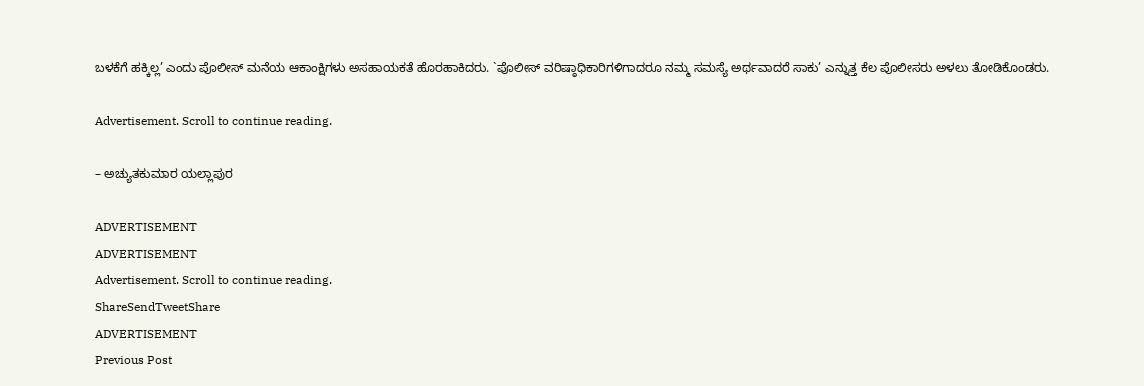ಬಳಕೆಗೆ ಹಕ್ಕಿಲ್ಲ’ ಎಂದು ಪೊಲೀಸ್ ಮನೆಯ ಆಕಾಂಕ್ಷಿಗಳು ಅಸಹಾಯಕತೆ ಹೊರಹಾಕಿದರು. `ಪೊಲೀಸ್ ವರಿಷ್ಠಾಧಿಕಾರಿಗಳಿಗಾದರೂ ನಮ್ಮ ಸಮಸ್ಯೆ ಅರ್ಥವಾದರೆ ಸಾಕು’ ಎನ್ನುತ್ತ ಕೆಲ ಪೊಲೀಸರು ಅಳಲು ತೋಡಿಕೊಂಡರು.

Advertisement. Scroll to continue reading.

– ಅಚ್ಯುತಕುಮಾರ ಯಲ್ಲಾಪುರ

ADVERTISEMENT
ADVERTISEMENT
Advertisement. Scroll to continue reading.
ShareSendTweetShare
ADVERTISEMENT
Previous Post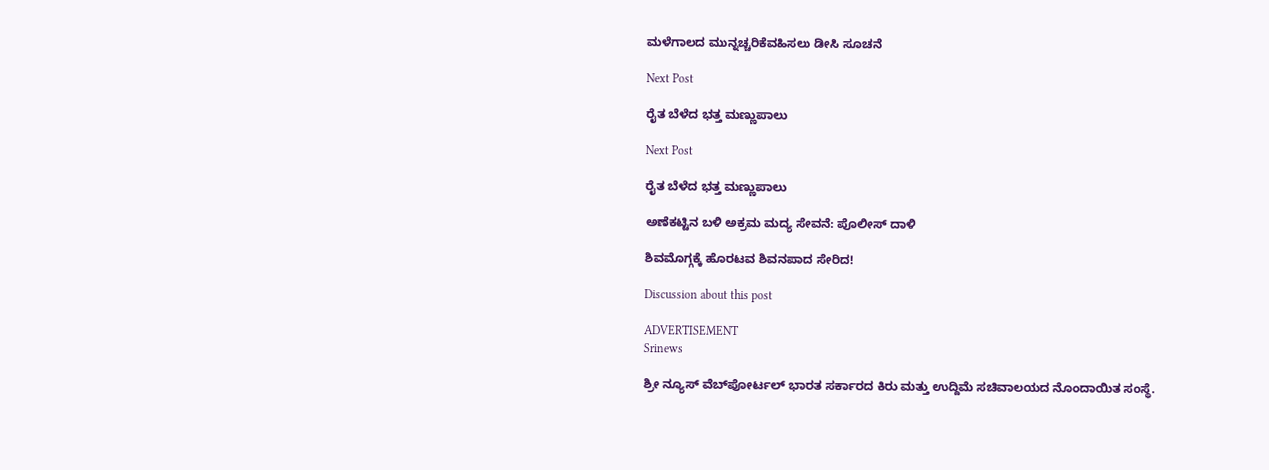ಮಳೆಗಾಲದ ಮುನ್ನಚ್ಚರಿಕೆವಹಿಸಲು ಡೀಸಿ ಸೂಚನೆ

Next Post

ರೈತ ಬೆಳೆದ ಭತ್ತ ಮಣ್ಣುಪಾಲು

Next Post

ರೈತ ಬೆಳೆದ ಭತ್ತ ಮಣ್ಣುಪಾಲು

ಅಣೆಕಟ್ಟಿನ ಬಳಿ ಅಕ್ರಮ ಮದ್ಯ ಸೇವನೆ: ಪೊಲೀಸ್ ದಾಳಿ

ಶಿವಮೊಗ್ಗಕ್ಕೆ ಹೊರಟವ ಶಿವನಪಾದ ಸೇರಿದ!

Discussion about this post

ADVERTISEMENT
Srinews

ಶ್ರೀ ನ್ಯೂಸ್ ವೆಬ್‌ಪೋರ್ಟಲ್ ಭಾರತ ಸರ್ಕಾರದ ಕಿರು ಮತ್ತು ಉದ್ದಿಮೆ ಸಚಿವಾಲಯದ ನೊಂದಾಯಿತ ಸಂಸ್ಥೆ.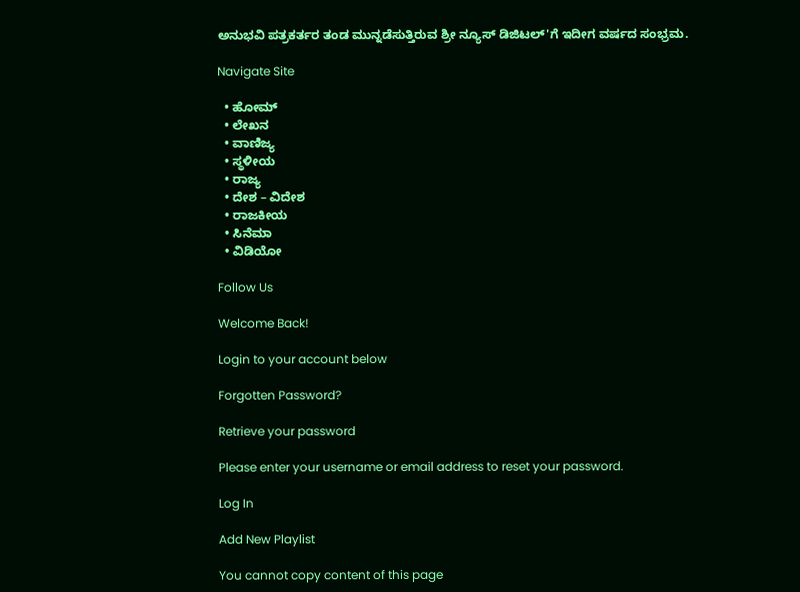ಅನುಭವಿ ಪತ್ರಕರ್ತರ ತಂಡ ಮುನ್ನಡೆಸುತ್ತಿರುವ ಶ್ರೀ ನ್ಯೂಸ್ ಡಿಜಿಟಲ್'ಗೆ ಇದೀಗ ವರ್ಷದ ಸಂಭ್ರಮ.

Navigate Site

  • ಹೋಮ್
  • ಲೇಖನ
  • ವಾಣಿಜ್ಯ
  • ಸ್ಥಳೀಯ
  • ರಾಜ್ಯ
  • ದೇಶ – ವಿದೇಶ
  • ರಾಜಕೀಯ
  • ಸಿನೆಮಾ
  • ವಿಡಿಯೋ

Follow Us

Welcome Back!

Login to your account below

Forgotten Password?

Retrieve your password

Please enter your username or email address to reset your password.

Log In

Add New Playlist

You cannot copy content of this page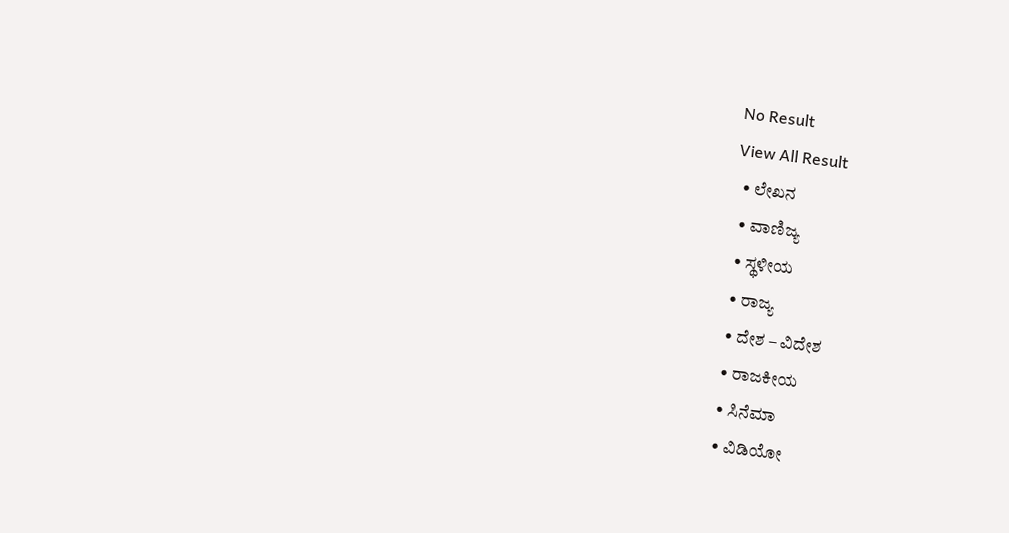No Result
View All Result
  • ಲೇಖನ
  • ವಾಣಿಜ್ಯ
  • ಸ್ಥಳೀಯ
  • ರಾಜ್ಯ
  • ದೇಶ – ವಿದೇಶ
  • ರಾಜಕೀಯ
  • ಸಿನೆಮಾ
  • ವಿಡಿಯೋ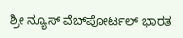ಶ್ರೀ ನ್ಯೂಸ್ ವೆಬ್‌ಪೋರ್ಟಲ್ ಭಾರತ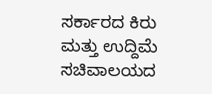ಸರ್ಕಾರದ ಕಿರು ಮತ್ತು ಉದ್ದಿಮೆ ಸಚಿವಾಲಯದ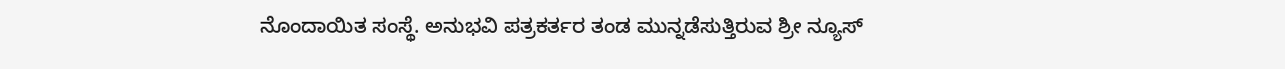ನೊಂದಾಯಿತ ಸಂಸ್ಥೆ. ಅನುಭವಿ ಪತ್ರಕರ್ತರ ತಂಡ ಮುನ್ನಡೆಸುತ್ತಿರುವ ಶ್ರೀ ನ್ಯೂಸ್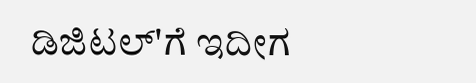ಡಿಜಿಟಲ್'ಗೆ ಇದೀಗ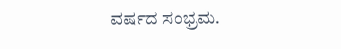ವರ್ಷದ ಸಂಭ್ರಮ.